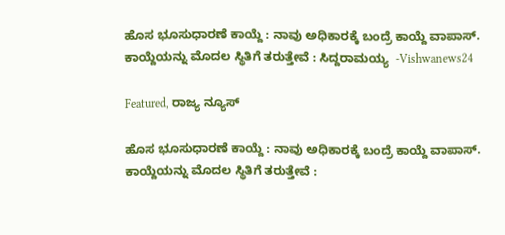ಹೊಸ ಭೂಸುಧಾರಣೆ ಕಾಯ್ದೆ : ನಾವು ಅಧಿಕಾರಕ್ಕೆ ಬಂದ್ರೆ ಕಾಯ್ದೆ ವಾಪಾಸ್. ಕಾಯ್ದೆಯನ್ನು ಮೊದಲ ಸ್ಥಿತಿಗೆ ತರುತ್ತೇವೆ : ಸಿದ್ದರಾಮಯ್ಯ  -Vishwanews24

Featured, ರಾಜ್ಯ ನ್ಯೂಸ್

ಹೊಸ ಭೂಸುಧಾರಣೆ ಕಾಯ್ದೆ : ನಾವು ಅಧಿಕಾರಕ್ಕೆ ಬಂದ್ರೆ ಕಾಯ್ದೆ ವಾಪಾಸ್. ಕಾಯ್ದೆಯನ್ನು ಮೊದಲ ಸ್ಥಿತಿಗೆ ತರುತ್ತೇವೆ :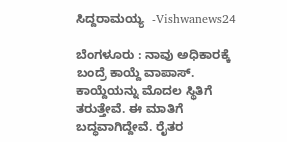ಸಿದ್ದರಾಮಯ್ಯ  -Vishwanews24

ಬೆಂಗಳೂರು : ನಾವು ಅಧಿಕಾರಕ್ಕೆ ಬಂದ್ರೆ ಕಾಯ್ದೆ ವಾಪಾಸ್. ಕಾಯ್ದೆಯನ್ನು ಮೊದಲ ಸ್ಥಿತಿಗೆ ತರುತ್ತೇವೆ. ಈ ಮಾತಿಗೆ ಬದ್ಧವಾಗಿದ್ದೇವೆ. ರೈತರ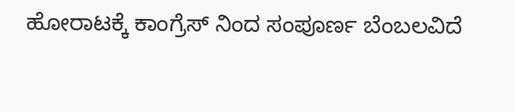ಹೋರಾಟಕ್ಕೆ ಕಾಂಗ್ರೆಸ್ ನಿಂದ ಸಂಪೂರ್ಣ ಬೆಂಬಲವಿದೆ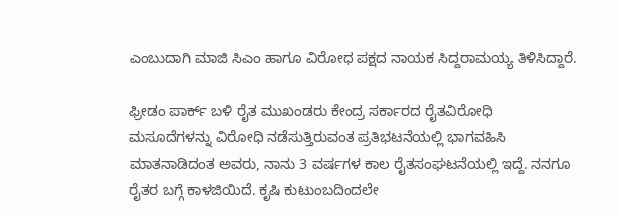ಎಂಬುದಾಗಿ ಮಾಜಿ ಸಿಎಂ ಹಾಗೂ ವಿರೋಧ ಪಕ್ಷದ ನಾಯಕ ಸಿದ್ದರಾಮಯ್ಯ ತಿಳಿಸಿದ್ದಾರೆ.

ಫ್ರೀಡಂ ಪಾರ್ಕ್ ಬಳಿ ರೈತ ಮುಖಂಡರು ಕೇಂದ್ರ ಸರ್ಕಾರದ ರೈತವಿರೋಧಿ ಮಸೂದೆಗಳನ್ನು ವಿರೋಧಿ ನಡೆಸುತ್ತಿರುವಂತ ಪ್ರತಿಭಟನೆಯಲ್ಲಿ ಭಾಗವಹಿಸಿ ಮಾತನಾಡಿದಂತ ಅವರು, ನಾನು 3 ವರ್ಷಗಳ ಕಾಲ ರೈತಸಂಘಟನೆಯಲ್ಲಿ ಇದ್ದೆ. ನನಗೂ ರೈತರ ಬಗ್ಗೆ ಕಾಳಜಿಯಿದೆ. ಕೃಷಿ ಕುಟುಂಬದಿಂದಲೇ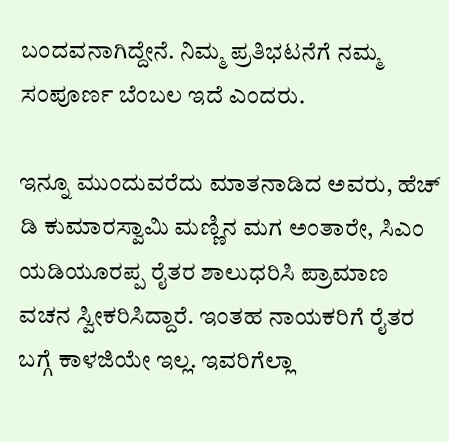ಬಂದವನಾಗಿದ್ದೇನೆ. ನಿಮ್ಮ ಪ್ರತಿಭಟನೆಗೆ ನಮ್ಮ ಸಂಪೂರ್ಣ ಬೆಂಬಲ ಇದೆ ಎಂದರು.

ಇನ್ನೂ ಮುಂದುವರೆದು ಮಾತನಾಡಿದ ಅವರು, ಹೆಚ್ ಡಿ ಕುಮಾರಸ್ವಾಮಿ ಮಣ್ಣಿನ ಮಗ ಅಂತಾರೇ, ಸಿಎಂ ಯಡಿಯೂರಪ್ಪ ರೈತರ ಶಾಲುಧರಿಸಿ ಪ್ರಾಮಾಣ ವಚನ ಸ್ವೀಕರಿಸಿದ್ದಾರೆ. ಇಂತಹ ನಾಯಕರಿಗೆ ರೈತರ ಬಗ್ಗೆ ಕಾಳಜಿಯೇ ಇಲ್ಲ. ಇವರಿಗೆಲ್ಲಾ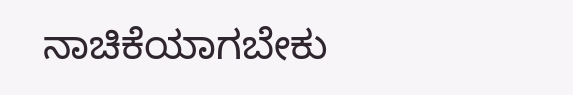ನಾಚಿಕೆಯಾಗಬೇಕು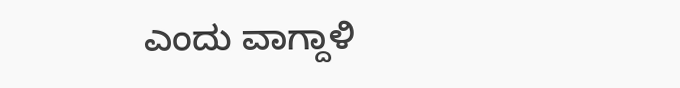ಎಂದು ವಾಗ್ದಾಳಿ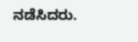ನಡೆಸಿದರು.